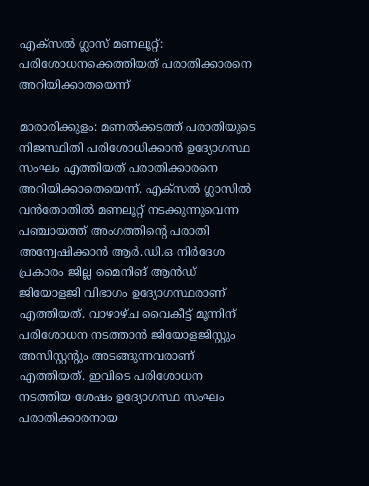എക്സൽ ഗ്ലാസ് മണലൂറ്റ്: പരിശോധനക്കെത്തിയത് പരാതിക്കാരനെ അറിയിക്കാതയെന്ന്

മാരാരിക്കുളം: മണൽക്കടത്ത് പരാതിയുടെ നിജസ്ഥിതി പരിശോധിക്കാൻ ഉദ്യോഗസ്ഥ സംഘം എത്തിയത് പരാതിക്കാരനെ അറിയിക്കാതെയെന്ന്. എക്സൽ ഗ്ലാസിൽ വൻതോതിൽ മണലൂറ്റ് നടക്കുന്നുവെന്ന പഞ്ചായത്ത് അംഗത്തിന്റെ പരാതി അന്വേഷിക്കാൻ ആർ.ഡി.ഒ നിർദേശ പ്രകാരം ജില്ല മൈനിങ് ആൻഡ് ജിയോളജി വിഭാഗം ഉദ്യോഗസ്ഥരാണ് എത്തിയത്. വാഴാഴ്ച വൈകീട്ട് മൂന്നിന് പരിശോധന നടത്താൻ ജിയോളജിസ്റ്റും അസിസ്റ്റന്റും അടങ്ങുന്നവരാണ് എത്തിയത്. ഇവിടെ പരിശോധന നടത്തിയ ശേഷം ഉദ്യോഗസ്ഥ സംഘം പരാതിക്കാരനായ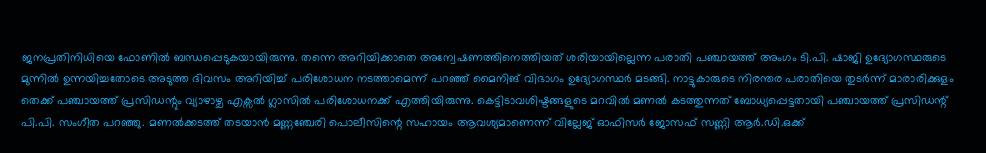ജനപ്രതിനിധിയെ ഫോണിൽ ബന്ധപ്പെടുകയായിരുന്നു. തന്നെ അറിയിക്കാതെ അന്വേഷണത്തിനെത്തിയത് ശരിയായില്ലെന്ന പരാതി പഞ്ചായത്ത് അംഗം ടി.പി. ഷാജി ഉദ്യോഗസ്ഥരുടെ മുന്നിൽ ഉന്നയിച്ചതോടെ അടുത്ത ദിവസം അറിയിച്ച് പരിശോധന നടത്താമെന്ന് പറഞ്ഞ് മൈനിങ് വിഭാഗം ഉദ്യോഗസ്ഥർ മടങ്ങി. നാട്ടുകാരുടെ നിരന്തര പരാതിയെ തുടർന്ന് മാരാരിക്കുളം തെക്ക് പഞ്ചായത്ത് പ്രസിഡന്റും വ്യാഴാഴ്ച എക്സൽ ഗ്ലാസിൽ പരിശോധനക്ക് എത്തിയിരുന്നു. കെട്ടിടാവശിഷ്ടങ്ങളുടെ മറവിൽ മണൽ കടത്തുന്നത് ബോധ്യപ്പെട്ടതായി പഞ്ചായത്ത് പ്രസിഡന്റ് പി.പി. സംഗീത പറഞ്ഞു. മണൽക്കടത്ത് തടയാൻ മണ്ണഞ്ചേരി പൊലീസിന്റെ സഹായം ആവശ്യമാണെന്ന് വില്ലേജ് ഓഫിസർ ജോസഫ് സണ്ണി ആർ.ഡി.ഒക്ക്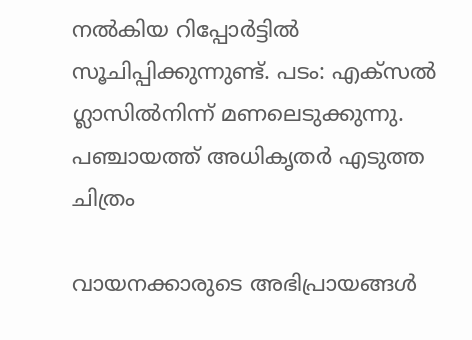നൽകിയ റിപ്പോർട്ടിൽ സൂചിപ്പിക്കുന്നുണ്ട്. പടം: എക്സൽ ഗ്ലാസിൽനിന്ന് മണലെടുക്കുന്നു. പഞ്ചായത്ത് അധികൃതർ എടുത്ത ചിത്രം

വായനക്കാരുടെ അഭിപ്രായങ്ങള്‍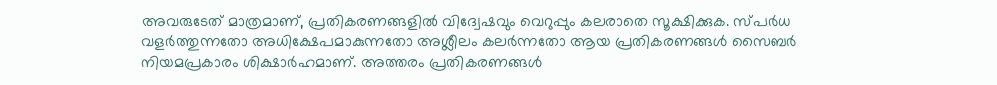അവരുടേത് മാത്രമാണ്, പ്രതികരണങ്ങളിൽ വിദ്വേഷവും വെറുപ്പും കലരാതെ സൂക്ഷിക്കുക. സ്പർധ വളർത്തുന്നതോ അധിക്ഷേപമാകുന്നതോ അശ്ലീലം കലർന്നതോ ആയ പ്രതികരണങ്ങൾ സൈബർ നിയമപ്രകാരം ശിക്ഷാർഹമാണ്. അത്തരം പ്രതികരണങ്ങൾ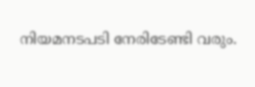നിയമനടപടി നേരിടേണ്ടി വരും.